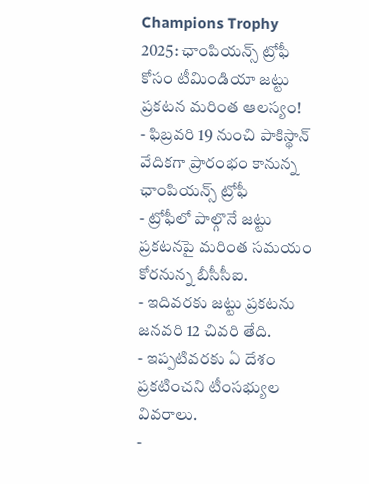Champions Trophy 2025: ఛాంపియన్స్ ట్రోఫీ కోసం టీమిండియా జట్టు ప్రకటన మరింత ఆలస్యం!
- ఫిబ్రవరి 19 నుంచి పాకిస్థాన్ వేదికగా ప్రారంభం కానున్న ఛాంపియన్స్ ట్రోఫీ
- ట్రోఫీలో పాల్గొనే జట్టు ప్రకటనపై మరింత సమయం కోరనున్న బీసీసీఐ.
- ఇదివరకు జట్టు ప్రకటను జనవరి 12 చివరి తేది.
- ఇప్పటివరకు ఏ దేశం ప్రకటించని టీంసభ్యుల వివరాలు.
-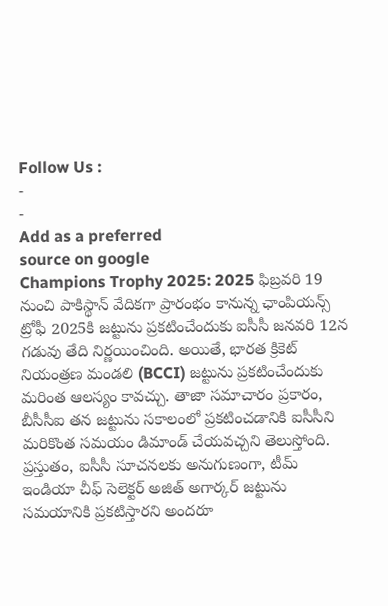Follow Us :
-
-
Add as a preferred
source on google
Champions Trophy 2025: 2025 ఫిబ్రవరి 19 నుంచి పాకిస్థాన్ వేదికగా ప్రారంభం కానున్న ఛాంపియన్స్ ట్రోఫీ 2025కి జట్టును ప్రకటించేందుకు ఐసీసీ జనవరి 12న గడువు తేది నిర్ణయించింది. అయితే, భారత క్రికెట్ నియంత్రణ మండలి (BCCI) జట్టును ప్రకటించేందుకు మరింత ఆలస్యం కావచ్చు. తాజా సమాచారం ప్రకారం, బీసీసీఐ తన జట్టును సకాలంలో ప్రకటించడానికి ఐసీసీని మరికొంత సమయం డిమాండ్ చేయవచ్చని తెలుస్తోంది. ప్రస్తుతం, ఐసీసీ సూచనలకు అనుగుణంగా, టీమ్ ఇండియా చీఫ్ సెలెక్టర్ అజిత్ అగార్కర్ జట్టును సమయానికి ప్రకటిస్తారని అందరూ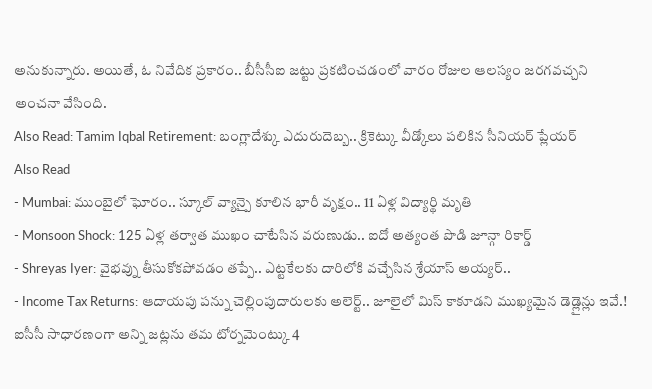అనుకున్నారు. అయితే, ఓ నివేదిక ప్రకారం.. బీసీసీఐ జట్టు ప్రకటించడంలో వారం రోజుల ఆలస్యం జరగవచ్చని అంచనా వేసింది.
Also Read: Tamim Iqbal Retirement: బంగ్లాదేశ్కు ఎదురుదెబ్బ.. క్రికెట్కు వీడ్కోలు పలికిన సీనియర్ ప్లేయర్
Also Read
- Mumbai: ముంబైలో ఘోరం.. స్కూల్ వ్యాన్పై కూలిన భారీ వృక్షం.. 11 ఏళ్ల విద్యార్థి మృతి
- Monsoon Shock: 125 ఏళ్ల తర్వాత ముఖం చాటేసిన వరుణుడు.. ఐదో అత్యంత పొడి జూన్గా రికార్డ్
- Shreyas Iyer: వైభవ్ను తీసుకోకపోవడం తప్పే.. ఎట్టకేలకు దారిలోకి వచ్చేసిన శ్రేయాస్ అయ్యర్..
- Income Tax Returns: ఆదాయపు పన్ను చెల్లింపుదారులకు అలెర్ట్.. జూలైలో మిస్ కాకూడని ముఖ్యమైన డెడ్లైన్లు ఇవే.!
ఐసీసీ సాధారణంగా అన్ని జట్లను తమ టోర్నమెంట్కు 4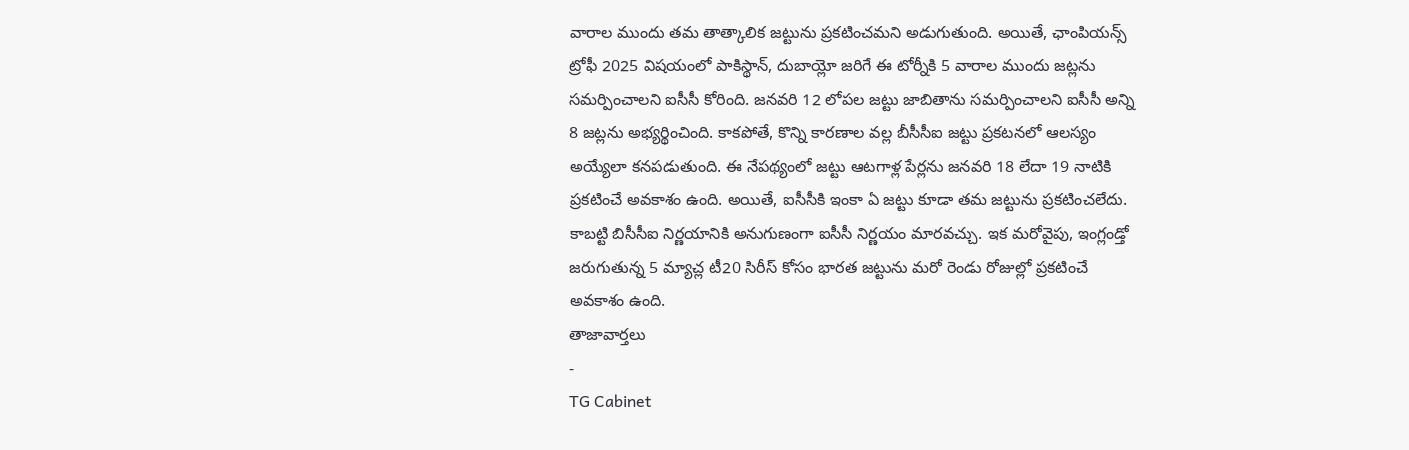వారాల ముందు తమ తాత్కాలిక జట్టును ప్రకటించమని అడుగుతుంది. అయితే, ఛాంపియన్స్ ట్రోఫీ 2025 విషయంలో పాకిస్థాన్, దుబాయ్లో జరిగే ఈ టోర్నీకి 5 వారాల ముందు జట్లను సమర్పించాలని ఐసీసీ కోరింది. జనవరి 12 లోపల జట్టు జాబితాను సమర్పించాలని ఐసీసీ అన్ని 8 జట్లను అభ్యర్థించింది. కాకపోతే, కొన్ని కారణాల వల్ల బీసీసీఐ జట్టు ప్రకటనలో ఆలస్యం అయ్యేలా కనపడుతుంది. ఈ నేపథ్యంలో జట్టు ఆటగాళ్ల పేర్లను జనవరి 18 లేదా 19 నాటికి ప్రకటించే అవకాశం ఉంది. అయితే, ఐసీసీకి ఇంకా ఏ జట్టు కూడా తమ జట్టును ప్రకటించలేదు. కాబట్టి బిసీసీఐ నిర్ణయానికి అనుగుణంగా ఐసీసీ నిర్ణయం మారవచ్చు. ఇక మరోవైపు, ఇంగ్లండ్తో జరుగుతున్న 5 మ్యాచ్ల టీ20 సిరీస్ కోసం భారత జట్టును మరో రెండు రోజుల్లో ప్రకటించే అవకాశం ఉంది.
తాజావార్తలు
-
TG Cabinet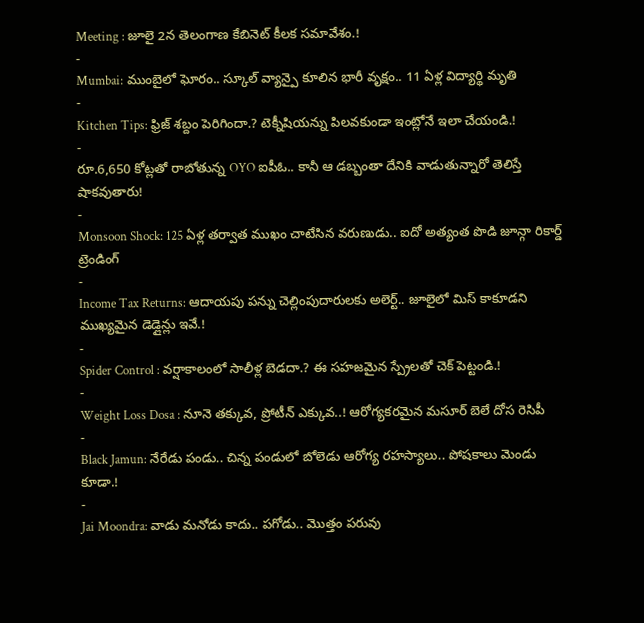Meeting : జూలై 2న తెలంగాణ కేబినెట్ కీలక సమావేశం.!
-
Mumbai: ముంబైలో ఘోరం.. స్కూల్ వ్యాన్పై కూలిన భారీ వృక్షం.. 11 ఏళ్ల విద్యార్థి మృతి
-
Kitchen Tips: ఫ్రిజ్ శబ్దం పెరిగిందా.? టెక్నీషియన్ను పిలవకుండా ఇంట్లోనే ఇలా చేయండి.!
-
రూ.6,650 కోట్లతో రాబోతున్న OYO ఐపీఓ.. కానీ ఆ డబ్బంతా దేనికి వాడుతున్నారో తెలిస్తే షాకవుతారు!
-
Monsoon Shock: 125 ఏళ్ల తర్వాత ముఖం చాటేసిన వరుణుడు.. ఐదో అత్యంత పొడి జూన్గా రికార్డ్
ట్రెండింగ్
-
Income Tax Returns: ఆదాయపు పన్ను చెల్లింపుదారులకు అలెర్ట్.. జూలైలో మిస్ కాకూడని ముఖ్యమైన డెడ్లైన్లు ఇవే.!
-
Spider Control : వర్షాకాలంలో సాలీళ్ల బెడదా.? ఈ సహజమైన స్ప్రేలతో చెక్ పెట్టండి.!
-
Weight Loss Dosa : నూనె తక్కువ, ప్రోటీన్ ఎక్కువ..! ఆరోగ్యకరమైన మసూర్ బెలే దోస రెసిపీ
-
Black Jamun: నేరేడు పండు.. చిన్న పండులో బోలెడు ఆరోగ్య రహస్యాలు.. పోషకాలు మెండు కూడా.!
-
Jai Moondra: వాడు మనోడు కాదు.. పగోడు.. మొత్తం పరువు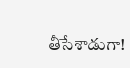తీసేశాడుగా!